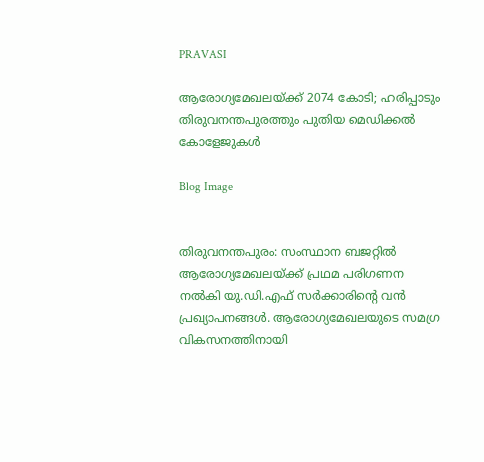PRAVASI

ആരോഗ്യമേഖലയ്ക്ക് 2074 കോടി; ഹരിപ്പാടും തിരുവനന്തപുരത്തും പുതിയ മെഡിക്കൽ കോളേജുകൾ

Blog Image


തിരുവനന്തപുരം: സംസ്ഥാന ബജറ്റിൽ ആരോഗ്യമേഖലയ്ക്ക് പ്രഥമ പരിഗണന നൽകി യു.ഡി.എഫ് സർക്കാരിന്റെ വൻ പ്രഖ്യാപനങ്ങൾ. ആരോഗ്യമേഖലയുടെ സമഗ്ര വികസനത്തിനായി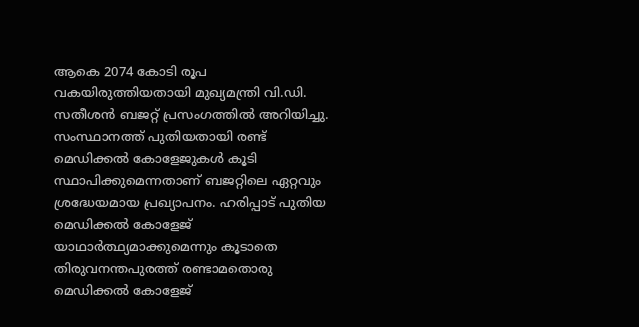ആകെ 2074 കോടി രൂപ വകയിരുത്തിയതായി മുഖ്യമന്ത്രി വി.ഡി. സതീശൻ ബജറ്റ് പ്രസംഗത്തിൽ അറിയിച്ചു. സംസ്ഥാനത്ത് പുതിയതായി രണ്ട് മെഡിക്കൽ കോളേജുകൾ കൂടി സ്ഥാപിക്കുമെന്നതാണ് ബജറ്റിലെ ഏറ്റവും ശ്രദ്ധേയമായ പ്രഖ്യാപനം. ഹരിപ്പാട് പുതിയ മെഡിക്കൽ കോളേജ് യാഥാർത്ഥ്യമാക്കുമെന്നും കൂടാതെ തിരുവനന്തപുരത്ത് രണ്ടാമതൊരു മെഡിക്കൽ കോളേജ്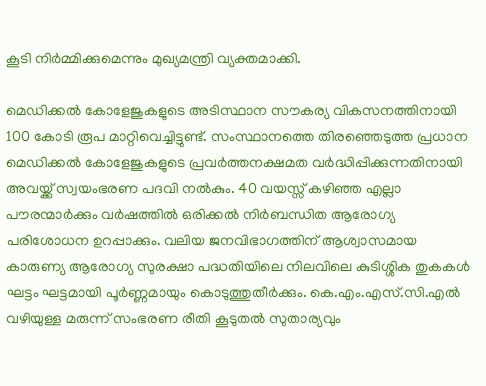കൂടി നിർമ്മിക്കുമെന്നും മുഖ്യമന്ത്രി വ്യക്തമാക്കി.

മെഡിക്കൽ കോളേജുകളുടെ അടിസ്ഥാന സൗകര്യ വികസനത്തിനായി 100 കോടി രൂപ മാറ്റിവെച്ചിട്ടുണ്ട്. സംസ്ഥാനത്തെ തിരഞ്ഞെടുത്ത പ്രധാന മെഡിക്കൽ കോളേജുകളുടെ പ്രവർത്തനക്ഷമത വർദ്ധിപ്പിക്കുന്നതിനായി അവയ്ക്ക് സ്വയംഭരണ പദവി നൽകും. 40 വയസ്സ് കഴിഞ്ഞ എല്ലാ പൗരന്മാർക്കും വർഷത്തിൽ ഒരിക്കൽ നിർബന്ധിത ആരോഗ്യ പരിശോധന ഉറപ്പാക്കും. വലിയ ജനവിഭാഗത്തിന് ആശ്വാസമായ കാരുണ്യ ആരോഗ്യ സുരക്ഷാ പദ്ധതിയിലെ നിലവിലെ കുടിശ്ശിക തുകകൾ ഘട്ടം ഘട്ടമായി പൂർണ്ണമായും കൊടുത്തുതീർക്കും. കെ.എം.എസ്.സി.എൽ വഴിയുള്ള മരുന്ന് സംഭരണ രീതി കൂടുതൽ സുതാര്യവും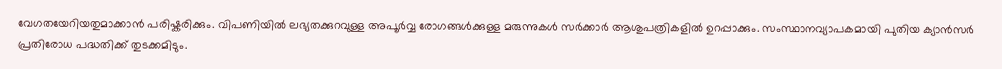വേഗതയേറിയതുമാക്കാൻ പരിഷ്കരിക്കും. വിപണിയിൽ ലഭ്യതക്കുറവുള്ള അപൂർവ്വ രോഗങ്ങൾക്കുള്ള മരുന്നുകൾ സർക്കാർ ആശുപത്രികളിൽ ഉറപ്പാക്കും. സംസ്ഥാനവ്യാപകമായി പുതിയ ക്യാൻസർ പ്രതിരോധ പദ്ധതിക്ക് തുടക്കമിടും.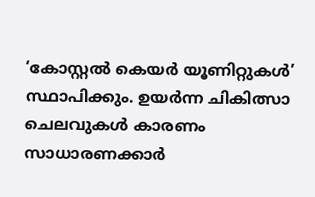‘കോസ്റ്റൽ കെയർ യൂണിറ്റുകൾ’ സ്ഥാപിക്കും. ഉയർന്ന ചികിത്സാ ചെലവുകൾ കാരണം സാധാരണക്കാർ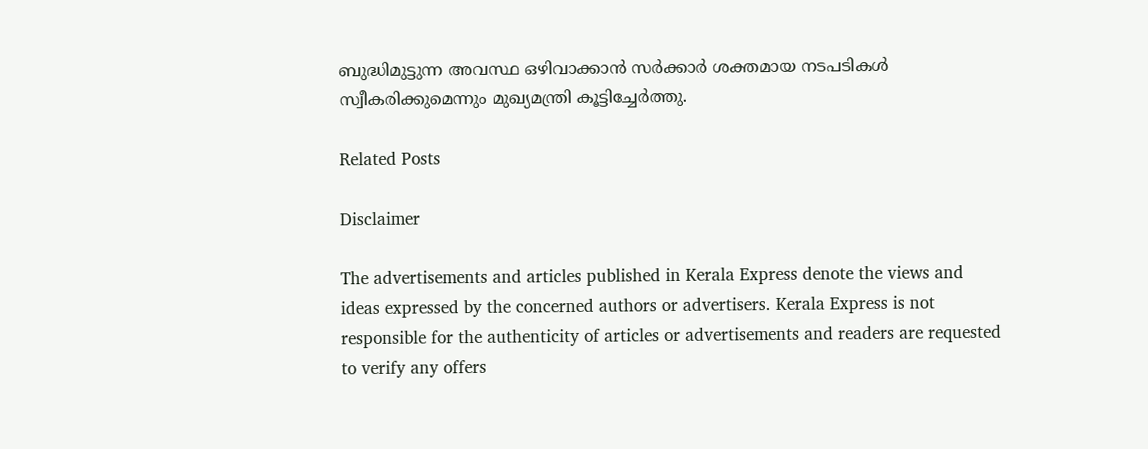ബുദ്ധിമുട്ടുന്ന അവസ്ഥ ഒഴിവാക്കാൻ സർക്കാർ ശക്തമായ നടപടികൾ സ്വീകരിക്കുമെന്നും മുഖ്യമന്ത്രി കൂട്ടിച്ചേർത്തു.

Related Posts

Disclaimer

The advertisements and articles published in Kerala Express denote the views and ideas expressed by the concerned authors or advertisers. Kerala Express is not responsible for the authenticity of articles or advertisements and readers are requested to verify any offers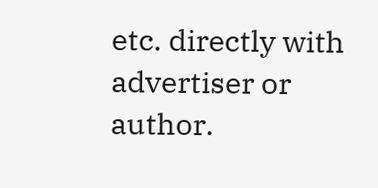etc. directly with advertiser or author.